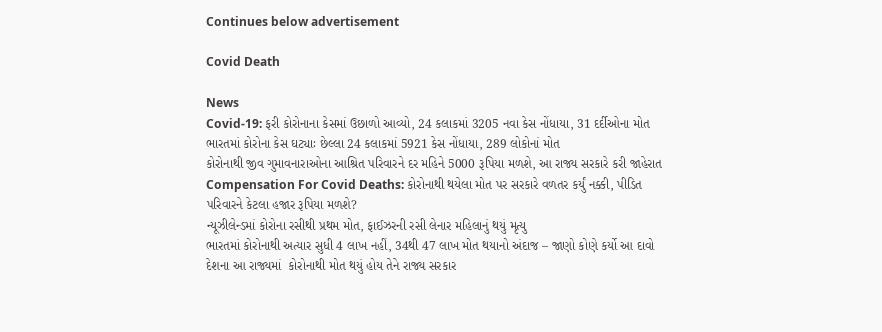Continues below advertisement

Covid Death

News
Covid-19: ફરી કોરોનાના કેસમાં ઉછાળો આવ્યો, 24 કલાકમાં 3205 નવા કેસ નોંધાયા, 31 દર્દીઓના મોત
ભારતમાં કોરોના કેસ ઘટ્યાઃ છેલ્લા 24 કલાકમાં 5921 કેસ નોંધાયા, 289 લોકોનાં મોત
કોરોનાથી જીવ ગુમાવનારાઓના આશ્રિત પરિવારને દર મહિને 5000 રૂપિયા મળશે, આ રાજ્ય સરકારે કરી જાહેરાત
Compensation For Covid Deaths: કોરોનાથી થયેલા મોત પર સરકારે વળતર કર્યું નક્કી, પીડિત પરિવારને કેટલા હજાર રૂપિયા મળશે?
ન્યૂઝીલેન્ડમાં કોરોના રસીથી પ્રથમ મોત, ફાઈઝરની રસી લેનાર મહિલાનું થયું મૃત્યુ
ભારતમાં કોરોનાથી અત્યાર સુધી 4 લાખ નહીં, 34થી 47 લાખ મોત થયાનો અંદાજ – જાણો કોણે કર્યો આ દાવો
દેશના આ રાજ્યમાં  કોરોનાથી મોત થયું હોય તેને રાજ્ય સરકાર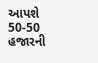આપશે 50-50 હજારની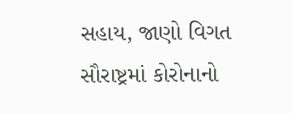સહાય, જાણો વિગત
સૌરાષ્ટ્રમાં કોરોનાનો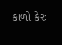કાળો કેરઃ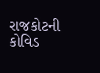રાજકોટની કોવિડ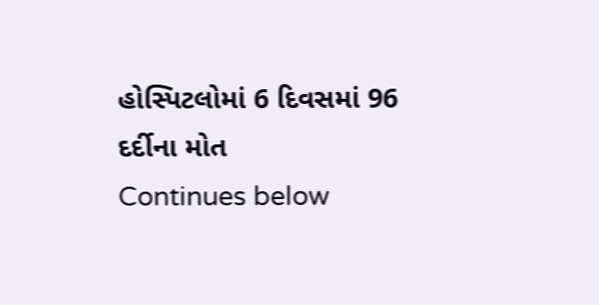હોસ્પિટલોમાં 6 દિવસમાં 96 દર્દીના મોત
Continues below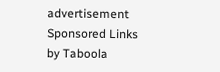advertisement
Sponsored Links by Taboola